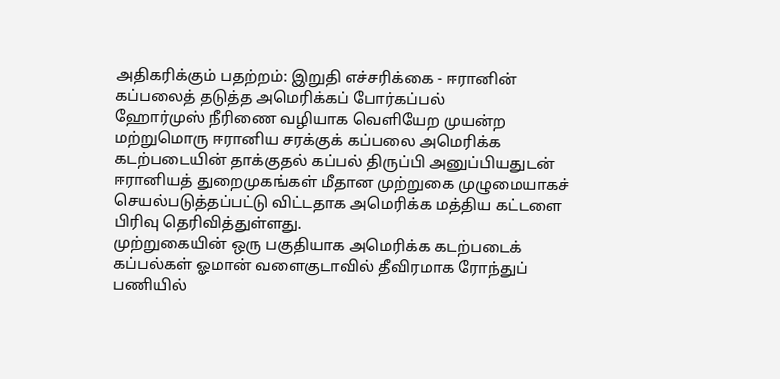அதிகரிக்கும் பதற்றம்: இறுதி எச்சரிக்கை - ஈரானின் கப்பலைத் தடுத்த அமெரிக்கப் போர்கப்பல்
ஹோர்முஸ் நீரிணை வழியாக வெளியேற முயன்ற மற்றுமொரு ஈரானிய சரக்குக் கப்பலை அமெரிக்க கடற்படையின் தாக்குதல் கப்பல் திருப்பி அனுப்பியதுடன் ஈரானியத் துறைமுகங்கள் மீதான முற்றுகை முழுமையாகச் செயல்படுத்தப்பட்டு விட்டதாக அமெரிக்க மத்திய கட்டளை பிரிவு தெரிவித்துள்ளது.
முற்றுகையின் ஒரு பகுதியாக அமெரிக்க கடற்படைக் கப்பல்கள் ஓமான் வளைகுடாவில் தீவிரமாக ரோந்துப் பணியில்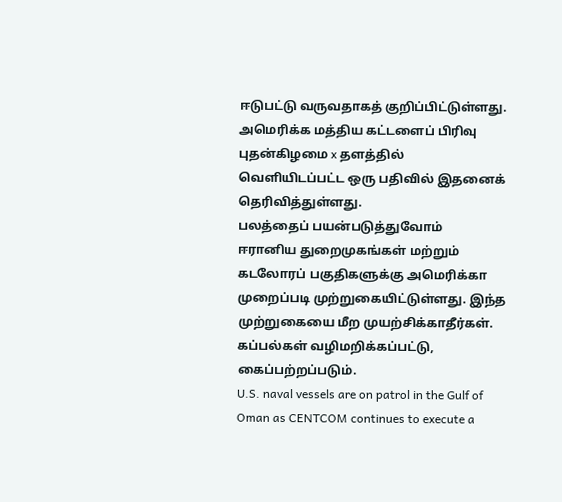ஈடுபட்டு வருவதாகத் குறிப்பிட்டுள்ளது.
அமெரிக்க மத்திய கட்டளைப் பிரிவு புதன்கிழமை x தளத்தில் வெளியிடப்பட்ட ஒரு பதிவில் இதனைக் தெரிவித்துள்ளது.
பலத்தைப் பயன்படுத்துவோம்
ஈரானிய துறைமுகங்கள் மற்றும் கடலோரப் பகுதிகளுக்கு அமெரிக்கா முறைப்படி முற்றுகையிட்டுள்ளது. இந்த முற்றுகையை மீற முயற்சிக்காதீர்கள். கப்பல்கள் வழிமறிக்கப்பட்டு, கைப்பற்றப்படும்.
U.S. naval vessels are on patrol in the Gulf of Oman as CENTCOM continues to execute a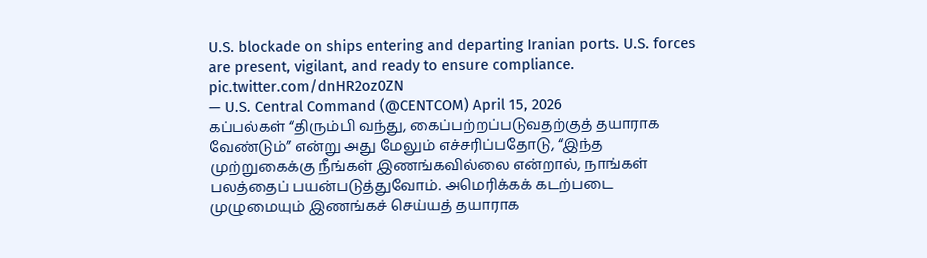U.S. blockade on ships entering and departing Iranian ports. U.S. forces are present, vigilant, and ready to ensure compliance. pic.twitter.com/dnHR2oz0ZN
— U.S. Central Command (@CENTCOM) April 15, 2026
கப்பல்கள் “திரும்பி வந்து, கைப்பற்றப்படுவதற்குத் தயாராக வேண்டும்” என்று அது மேலும் எச்சரிப்பதோடு, “இந்த முற்றுகைக்கு நீங்கள் இணங்கவில்லை என்றால், நாங்கள் பலத்தைப் பயன்படுத்துவோம். அமெரிக்கக் கடற்படை முழுமையும் இணங்கச் செய்யத் தயாராக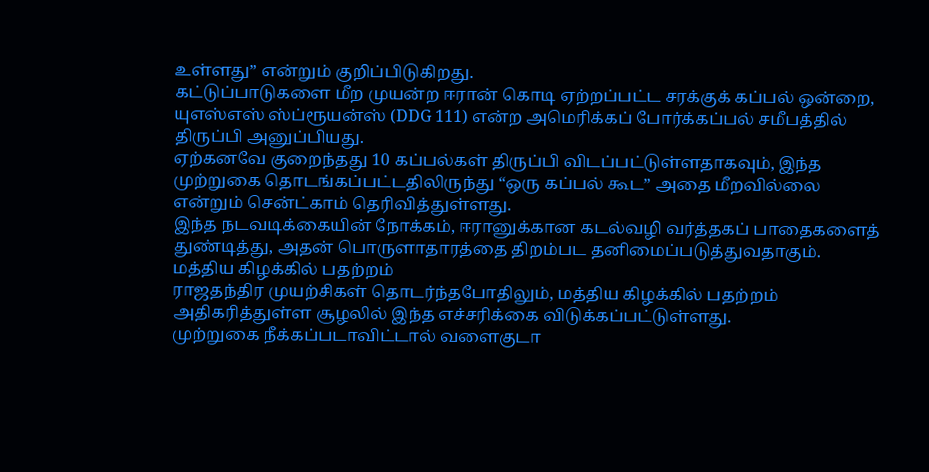உள்ளது” என்றும் குறிப்பிடுகிறது.
கட்டுப்பாடுகளை மீற முயன்ற ஈரான் கொடி ஏற்றப்பட்ட சரக்குக் கப்பல் ஒன்றை, யுஎஸ்எஸ் ஸ்ப்ரூயன்ஸ் (DDG 111) என்ற அமெரிக்கப் போர்க்கப்பல் சமீபத்தில் திருப்பி அனுப்பியது.
ஏற்கனவே குறைந்தது 10 கப்பல்கள் திருப்பி விடப்பட்டுள்ளதாகவும், இந்த முற்றுகை தொடங்கப்பட்டதிலிருந்து “ஒரு கப்பல் கூட” அதை மீறவில்லை என்றும் சென்ட்காம் தெரிவித்துள்ளது.
இந்த நடவடிக்கையின் நோக்கம், ஈரானுக்கான கடல்வழி வர்த்தகப் பாதைகளைத் துண்டித்து, அதன் பொருளாதாரத்தை திறம்பட தனிமைப்படுத்துவதாகும்.
மத்திய கிழக்கில் பதற்றம்
ராஜதந்திர முயற்சிகள் தொடர்ந்தபோதிலும், மத்திய கிழக்கில் பதற்றம் அதிகரித்துள்ள சூழலில் இந்த எச்சரிக்கை விடுக்கப்பட்டுள்ளது.
முற்றுகை நீக்கப்படாவிட்டால் வளைகுடா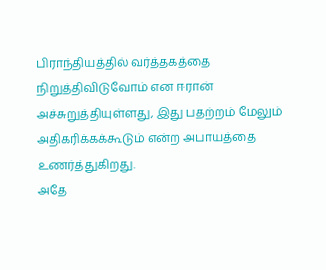பிராந்தியத்தில் வர்த்தகத்தை நிறுத்திவிடுவோம் என ஈரான் அச்சுறுத்தியுள்ளது, இது பதற்றம் மேலும் அதிகரிக்கக்கூடும் என்ற அபாயத்தை உணர்த்துகிறது.
அதே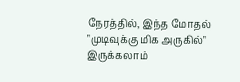நேரத்தில், இந்த மோதல் "முடிவுக்கு மிக அருகில்" இருக்கலாம்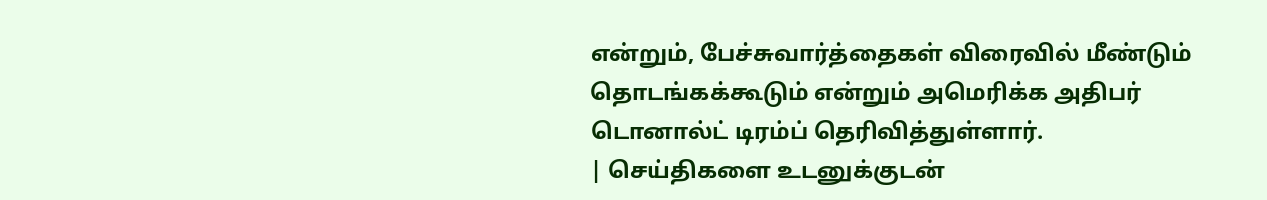என்றும், பேச்சுவார்த்தைகள் விரைவில் மீண்டும் தொடங்கக்கூடும் என்றும் அமெரிக்க அதிபர் டொனால்ட் டிரம்ப் தெரிவித்துள்ளார்.
| செய்திகளை உடனுக்குடன்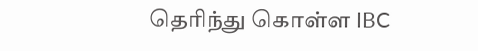தெரிந்து கொள்ள IBC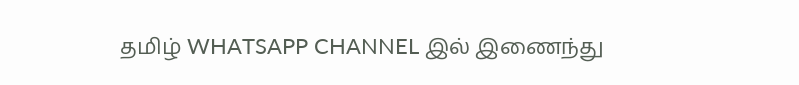தமிழ் WHATSAPP CHANNEL இல் இணைந்து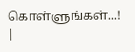கொள்ளுங்கள்...! |